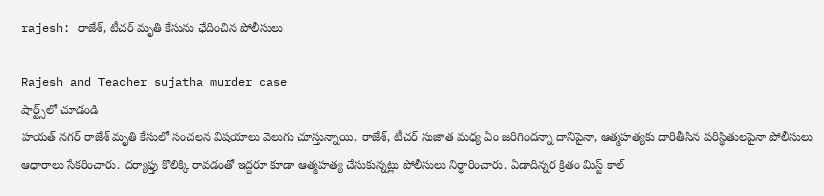rajesh: రాజేశ్, టీచర్ మృతి కేసును ఛేదించిన పోలీసులు

Rajesh and Teacher sujatha murder case
షార్ట్స్‌లో చూడండి
హయత్ నగర్ రాజేశ్ మృతి కేసులో సంచలన విషయాలు వెలుగు చూస్తున్నాయి. రాజేశ్, టీచర్ సుజాత మధ్య ఏం జరిగిందన్నా దానిపైనా, ఆత్మహత్యకు దారితీసిన పరిస్థితులపైనా పోలీసులు ఆధారాలు సేకరించారు. దర్యాఫ్తు కొలిక్కి రావడంతో ఇద్దరూ కూడా ఆత్మహత్య చేసుకున్నట్లు పోలీసులు నిర్ధారించారు. ఏడాదిన్నర క్రితం మిస్ట్ కాల్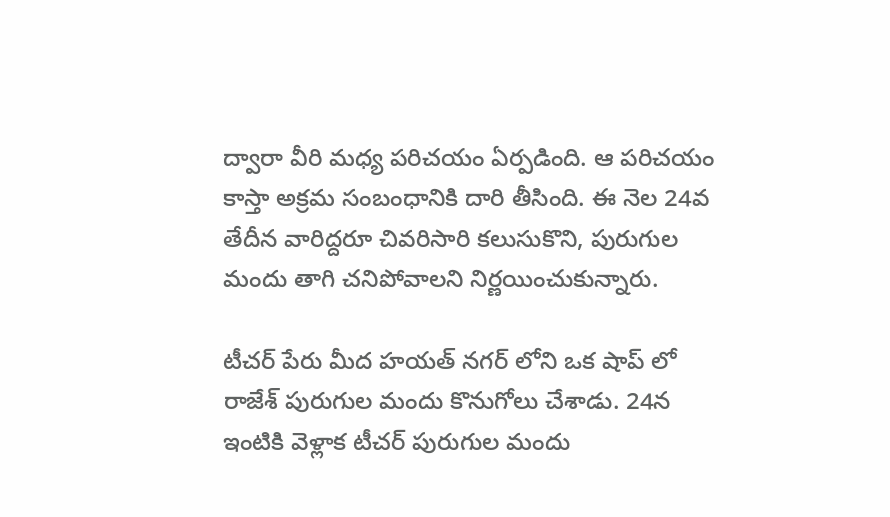ద్వారా వీరి మధ్య పరిచయం ఏర్పడింది. ఆ పరిచయం కాస్తా అక్రమ సంబంధానికి దారి తీసింది. ఈ నెల 24వ తేదీన వారిద్దరూ చివరిసారి కలుసుకొని, పురుగుల మందు తాగి చనిపోవాలని నిర్ణయించుకున్నారు.

టీచర్ పేరు మీద హయత్ నగర్ లోని ఒక షాప్ లో రాజేశ్ పురుగుల మందు కొనుగోలు చేశాడు. 24న ఇంటికి వెళ్లాక టీచర్ పురుగుల మందు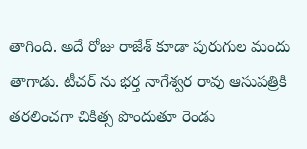తాగింది. అదే రోజు రాజేశ్ కూడా పురుగుల మందు తాగాడు. టీచర్ ను భర్త నాగేశ్వర రావు ఆసుపత్రికి తరలించగా చికిత్స పొందుతూ రెండు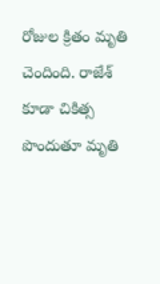రోజుల క్రితం మృతి చెందింది. రాజేశ్ కూడా చికిత్స పొందుతూ మృతి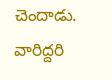చెందాడు. వారిద్దరి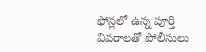ఫోన్లలో ఉన్న పూర్తి వివరాలతో పోలీసులు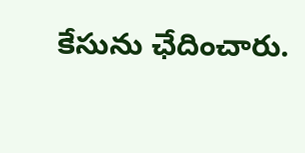కేసును ఛేదించారు.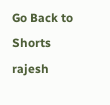Go Back to Shorts
rajesh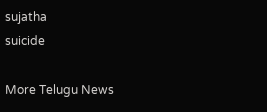sujatha
suicide

More Telugu News